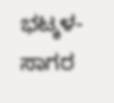ಭಟ್ಕಳ-ಸಾಗರ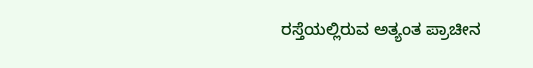ರಸ್ತೆಯಲ್ಲಿರುವ ಅತ್ಯಂತ ಪ್ರಾಚೀನ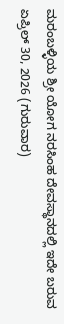ಮರಂಬಳ್ಳಿಯ ಶ್ರೀ ಯೋಗ ನರಸಿಂಹ ದೇವಸ್ಥಾನದಲ್ಲಿ ಇದೇ ಬರುವ ಏಪ್ರಿಲ್ 30, 2026 (ಗುರುವಾರ)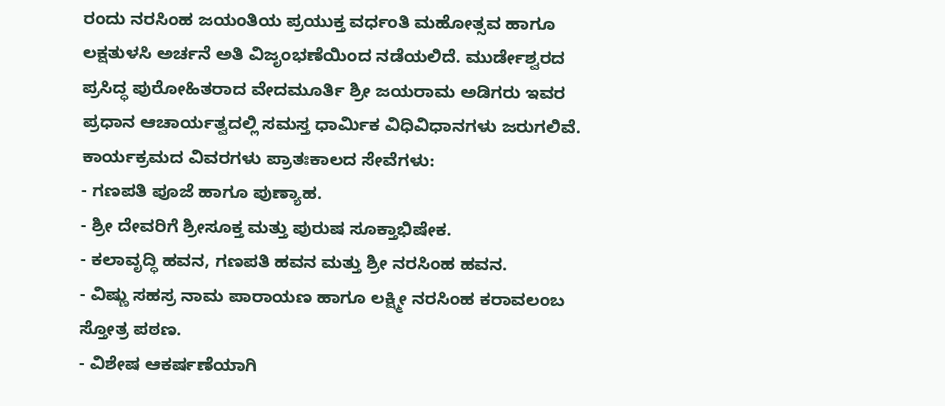ರಂದು ನರಸಿಂಹ ಜಯಂತಿಯ ಪ್ರಯುಕ್ತ ವರ್ಧಂತಿ ಮಹೋತ್ಸವ ಹಾಗೂ ಲಕ್ಷತುಳಸಿ ಅರ್ಚನೆ ಅತಿ ವಿಜೃಂಭಣೆಯಿಂದ ನಡೆಯಲಿದೆ. ಮುರ್ಡೇಶ್ವರದ ಪ್ರಸಿದ್ಧ ಪುರೋಹಿತರಾದ ವೇದಮೂರ್ತಿ ಶ್ರೀ ಜಯರಾಮ ಅಡಿಗರು ಇವರ ಪ್ರಧಾನ ಆಚಾರ್ಯತ್ವದಲ್ಲಿ ಸಮಸ್ತ ಧಾರ್ಮಿಕ ವಿಧಿವಿಧಾನಗಳು ಜರುಗಲಿವೆ.
ಕಾರ್ಯಕ್ರಮದ ವಿವರಗಳು ಪ್ರಾತಃಕಾಲದ ಸೇವೆಗಳು:
- ಗಣಪತಿ ಪೂಜೆ ಹಾಗೂ ಪುಣ್ಯಾಹ.
- ಶ್ರೀ ದೇವರಿಗೆ ಶ್ರೀಸೂಕ್ತ ಮತ್ತು ಪುರುಷ ಸೂಕ್ತಾಭಿಷೇಕ.
- ಕಲಾವೃದ್ಧಿ ಹವನ, ಗಣಪತಿ ಹವನ ಮತ್ತು ಶ್ರೀ ನರಸಿಂಹ ಹವನ.
- ವಿಷ್ಣು ಸಹಸ್ರ ನಾಮ ಪಾರಾಯಣ ಹಾಗೂ ಲಕ್ಷ್ಮೀ ನರಸಿಂಹ ಕರಾವಲಂಬ ಸ್ತೋತ್ರ ಪಠಣ.
- ವಿಶೇಷ ಆಕರ್ಷಣೆಯಾಗಿ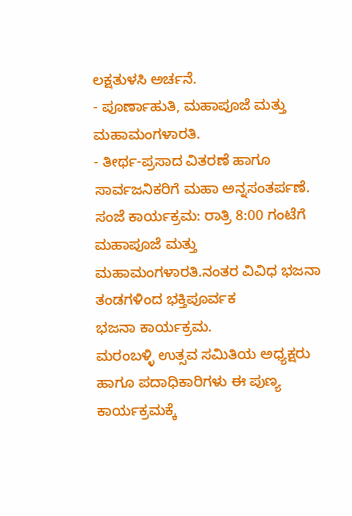ಲಕ್ಷತುಳಸಿ ಅರ್ಚನೆ.
- ಪೂರ್ಣಾಹುತಿ, ಮಹಾಪೂಜೆ ಮತ್ತು ಮಹಾಮಂಗಳಾರತಿ.
- ತೀರ್ಥ-ಪ್ರಸಾದ ವಿತರಣೆ ಹಾಗೂ ಸಾರ್ವಜನಿಕರಿಗೆ ಮಹಾ ಅನ್ನಸಂತರ್ಪಣೆ.
ಸಂಜೆ ಕಾರ್ಯಕ್ರಮ: ರಾತ್ರಿ 8:00 ಗಂಟೆಗೆ ಮಹಾಪೂಜೆ ಮತ್ತು ಮಹಾಮಂಗಳಾರತಿ.ನಂತರ ವಿವಿಧ ಭಜನಾ ತಂಡಗಳಿಂದ ಭಕ್ತಿಪೂರ್ವಕ
ಭಜನಾ ಕಾರ್ಯಕ್ರಮ.
ಮರಂಬಳ್ಳಿ ಉತ್ಸವ ಸಮಿತಿಯ ಅಧ್ಯಕ್ಷರು ಹಾಗೂ ಪದಾಧಿಕಾರಿಗಳು ಈ ಪುಣ್ಯ ಕಾರ್ಯಕ್ರಮಕ್ಕೆ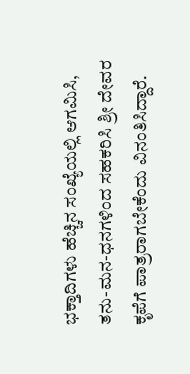ಭಕ್ತಾದಿಗಳು ಹೆಚ್ಚಿನ ಸಂಖ್ಯೆಯಲ್ಲಿ ಆಗಮಿಸಿ, ತನು-ಮನ-ಧನಗಳಿಂದ ಸಹಕರಿಸಿ ಶ್ರೀ ದೇವರ ಕೃಪೆಗೆ ಪಾತ್ರರಾಗಬೇಕೆಂದು ವಿನಂತಿಸಿದ್ದಾರೆ.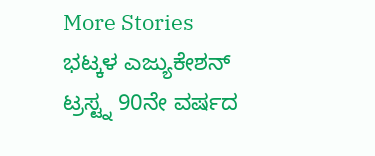More Stories
ಭಟ್ಕಳ ಎಜ್ಯುಕೇಶನ್ ಟ್ರಸ್ಟ್ನ 90ನೇ ವರ್ಷದ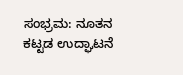ಸಂಭ್ರಮ: ನೂತನ ಕಟ್ಟಡ ಉದ್ಘಾಟನೆ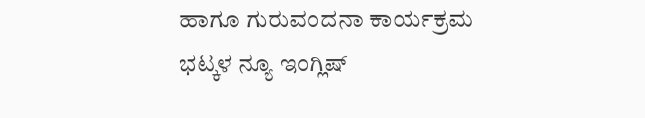ಹಾಗೂ ಗುರುವಂದನಾ ಕಾರ್ಯಕ್ರಮ
ಭಟ್ಕಳ ನ್ಯೂ ಇಂಗ್ಲಿಷ್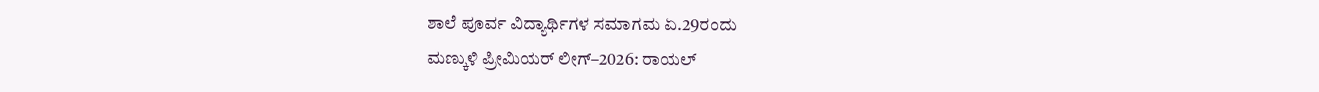ಶಾಲೆ ಪೂರ್ವ ವಿದ್ಯಾರ್ಥಿಗಳ ಸಮಾಗಮ ಏ.29ರಂದು
ಮಣ್ಕುಳಿ ಪ್ರೀಮಿಯರ್ ಲೀಗ್–2026: ರಾಯಲ್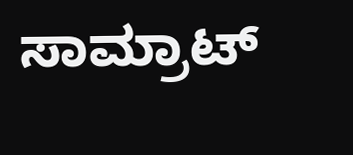ಸಾಮ್ರಾಟ್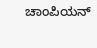ಚಾಂಪಿಯನ್